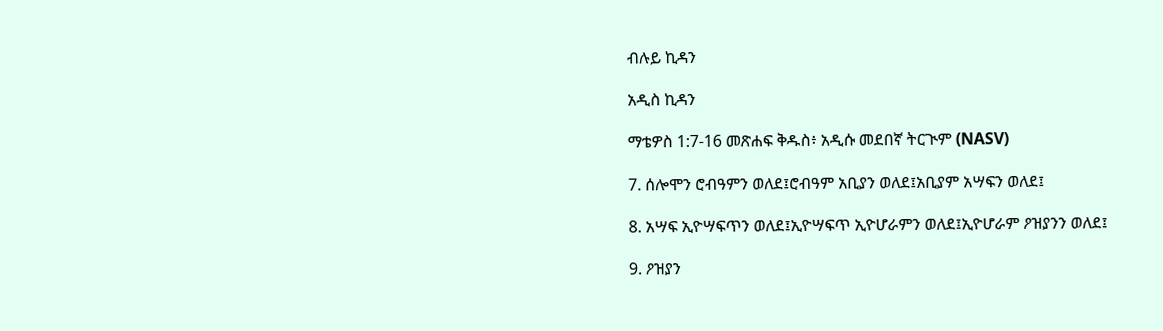ብሉይ ኪዳን

አዲስ ኪዳን

ማቴዎስ 1:7-16 መጽሐፍ ቅዱስ፥ አዲሱ መደበኛ ትርጒም (NASV)

7. ሰሎሞን ሮብዓምን ወለደ፤ሮብዓም አቢያን ወለደ፤አቢያም አሣፍን ወለደ፤

8. አሣፍ ኢዮሣፍጥን ወለደ፤ኢዮሣፍጥ ኢዮሆራምን ወለደ፤ኢዮሆራም ዖዝያንን ወለደ፤

9. ዖዝያን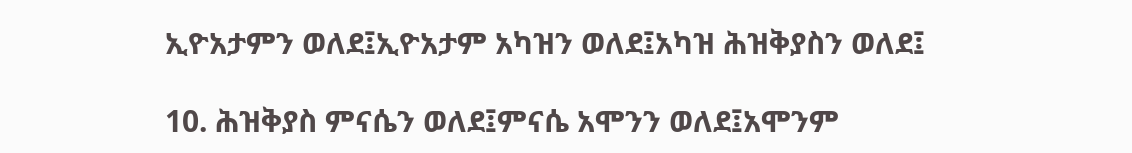ኢዮአታምን ወለደ፤ኢዮአታም አካዝን ወለደ፤አካዝ ሕዝቅያስን ወለደ፤

10. ሕዝቅያስ ምናሴን ወለደ፤ምናሴ አሞንን ወለደ፤አሞንም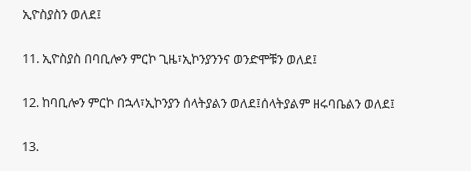ኢዮስያስን ወለደ፤

11. ኢዮስያስ በባቢሎን ምርኮ ጊዜ፣ኢኮንያንንና ወንድሞቹን ወለደ፤

12. ከባቢሎን ምርኮ በኋላ፣ኢኮንያን ሰላትያልን ወለደ፤ሰላትያልም ዘሩባቤልን ወለደ፤

13.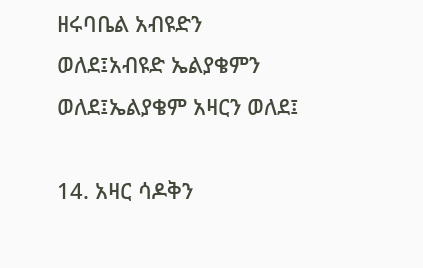ዘሩባቤል አብዩድን ወለደ፤አብዩድ ኤልያቄምን ወለደ፤ኤልያቄም አዛርን ወለደ፤

14. አዛር ሳዶቅን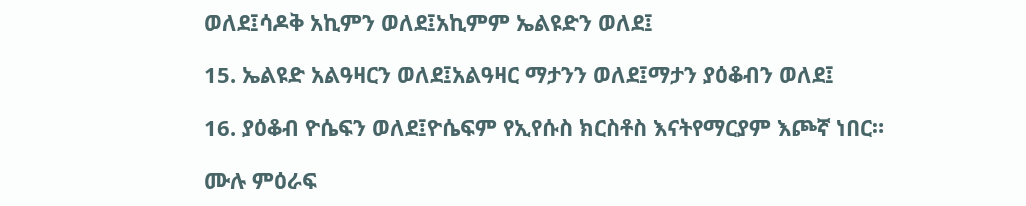ወለደ፤ሳዶቅ አኪምን ወለደ፤አኪምም ኤልዩድን ወለደ፤

15. ኤልዩድ አልዓዛርን ወለደ፤አልዓዛር ማታንን ወለደ፤ማታን ያዕቆብን ወለደ፤

16. ያዕቆብ ዮሴፍን ወለደ፤ዮሴፍም የኢየሱስ ክርስቶስ እናትየማርያም እጮኛ ነበር።

ሙሉ ምዕራፍ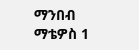ማንበብ ማቴዎስ 1